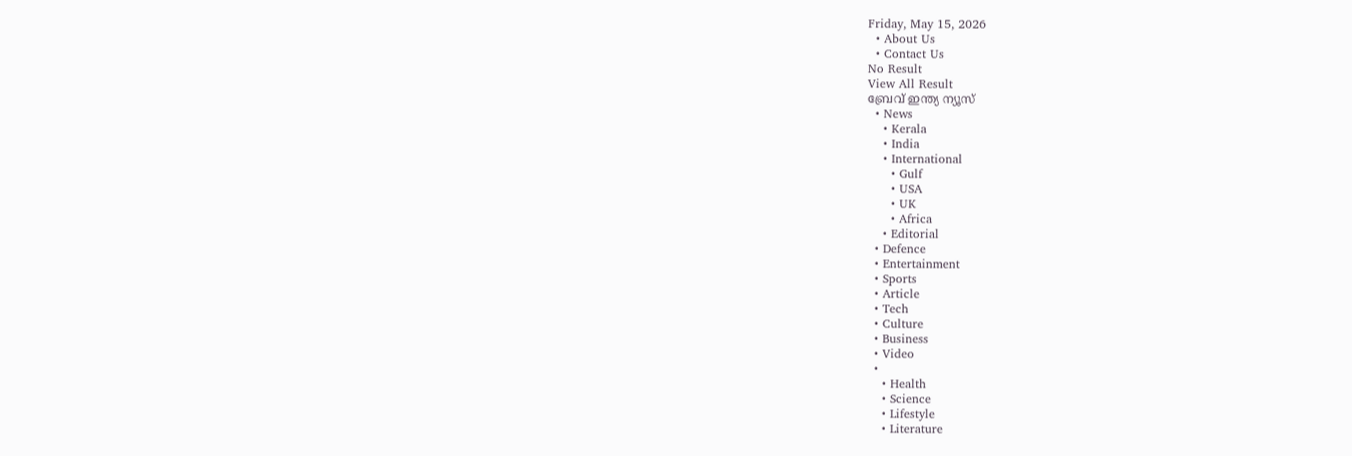Friday, May 15, 2026
  • About Us
  • Contact Us
No Result
View All Result
ബ്രേവ് ഇന്ത്യ ന്യൂസ്
  • News
    • Kerala
    • India
    • International
      • Gulf
      • USA
      • UK
      • Africa
    • Editorial
  • Defence
  • Entertainment
  • Sports
  • Article
  • Tech
  • Culture
  • Business
  • Video
  •
    • Health
    • Science
    • Lifestyle
    • Literature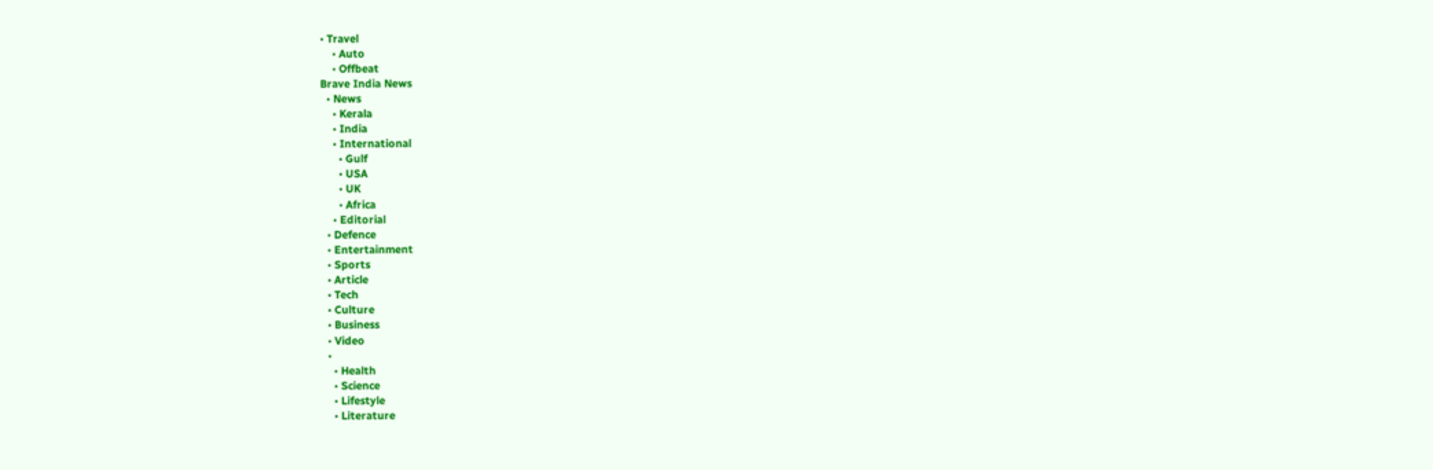• Travel
    • Auto
    • Offbeat
Brave India News
  • News
    • Kerala
    • India
    • International
      • Gulf
      • USA
      • UK
      • Africa
    • Editorial
  • Defence
  • Entertainment
  • Sports
  • Article
  • Tech
  • Culture
  • Business
  • Video
  •
    • Health
    • Science
    • Lifestyle
    • Literature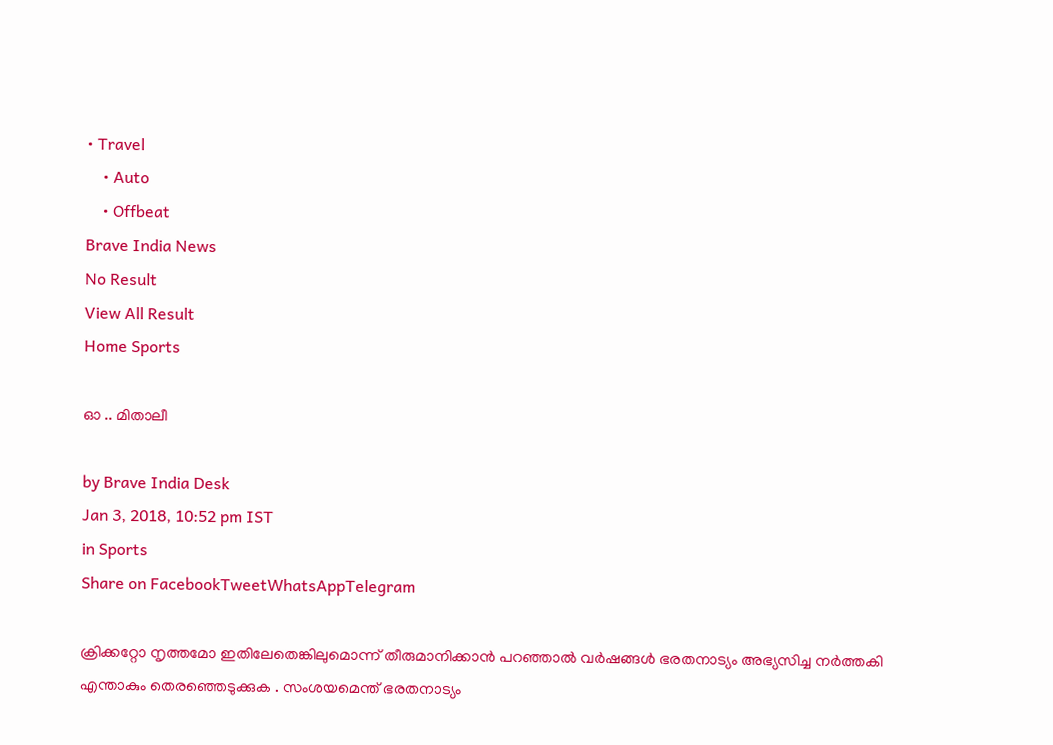• Travel
    • Auto
    • Offbeat
Brave India News
No Result
View All Result
Home Sports

ഓ .. മിതാലീ

by Brave India Desk
Jan 3, 2018, 10:52 pm IST
in Sports
Share on FacebookTweetWhatsAppTelegram

ക്രിക്കറ്റോ നൃത്തമോ ഇതിലേതെങ്കിലുമൊന്ന് തീരുമാനിക്കാൻ പറഞ്ഞാൽ വർഷങ്ങൾ ഭരതനാട്യം അഭ്യസിച്ച നർത്തകി എന്താകും തെരഞ്ഞെടുക്കുക . സംശയമെന്ത് ഭരതനാട്യം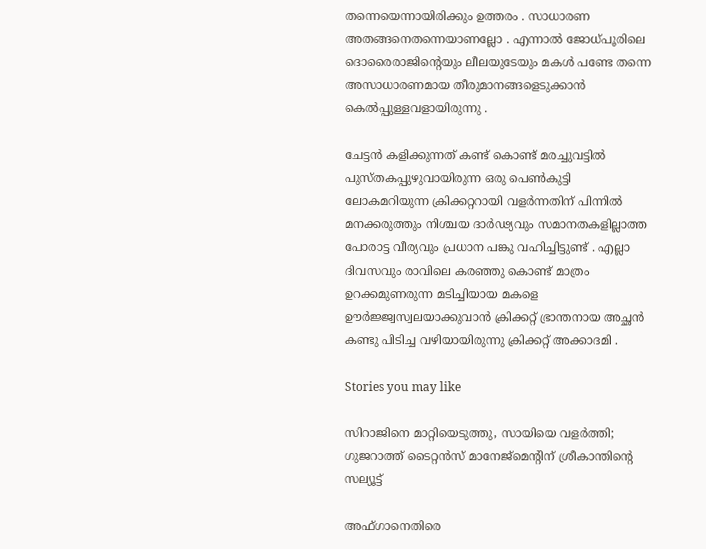തന്നെയെന്നായിരിക്കും ഉത്തരം . സാധാരണ അതങ്ങനെതന്നെയാണല്ലോ . എന്നാൽ ജോധ്പൂരിലെ ദൊരൈരാജിന്റെയും ലീലയുടേയും മകൾ പണ്ടേ തന്നെ അസാധാരണമായ തീരുമാനങ്ങളെടുക്കാൻ കെൽപ്പുള്ളവളായിരുന്നു .

ചേട്ടൻ കളിക്കുന്നത് കണ്ട് കൊണ്ട് മരച്ചുവട്ടിൽ പുസ്തകപ്പുഴുവായിരുന്ന ഒരു പെൺകുട്ടി ലോകമറിയുന്ന ക്രിക്കറ്ററായി വളർന്നതിന് പിന്നിൽ മനക്കരുത്തും നിശ്ചയ ദാർഢ്യവും സമാനതകളില്ലാത്ത പോരാട്ട വീര്യവും പ്രധാന പങ്കു വഹിച്ചിട്ടുണ്ട് . എല്ലാ ദിവസവും രാവിലെ കരഞ്ഞു കൊണ്ട് മാത്രം ഉറക്കമുണരുന്ന മടിച്ചിയായ മകളെ ഊർജ്ജ്വസ്വലയാക്കുവാൻ ക്രിക്കറ്റ് ഭ്രാന്തനായ അച്ഛൻ കണ്ടു പിടിച്ച വഴിയായിരുന്നു ക്രിക്കറ്റ് അക്കാദമി .

Stories you may like

സിറാജിനെ മാറ്റിയെടുത്തു, സായിയെ വളർത്തി; ഗുജറാത്ത് ടൈറ്റൻസ് മാനേജ്‌മെന്റിന് ശ്രീകാന്തിന്റെ സല്യൂട്ട്

അഫ്ഗാനെതിരെ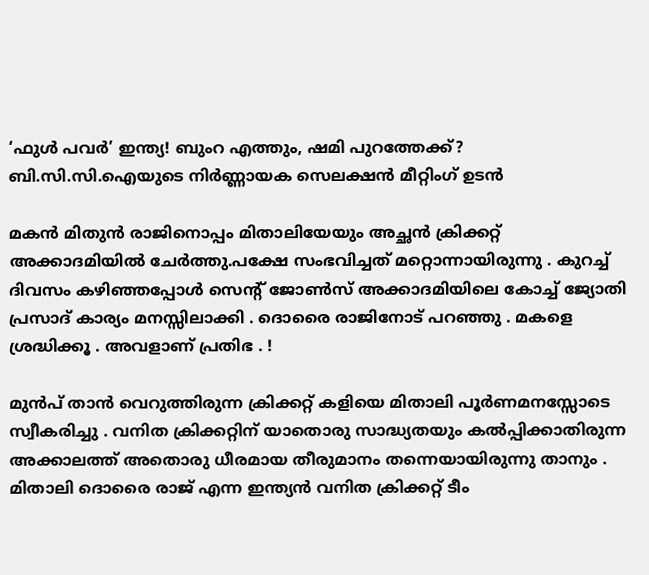‘ഫുൾ പവർ’ ഇന്ത്യ! ബുംറ എത്തും, ഷമി പുറത്തേക്ക്? ബി.സി.സി.ഐയുടെ നിർണ്ണായക സെലക്ഷൻ മീറ്റിംഗ് ഉടൻ

മകൻ മിതുൻ രാജിനൊപ്പം മിതാലിയേയും അച്ഛൻ ക്രിക്കറ്റ് അക്കാദമിയിൽ ചേർത്തു.പക്ഷേ സംഭവിച്ചത് മറ്റൊന്നായിരുന്നു . കുറച്ച് ദിവസം കഴിഞ്ഞപ്പോൾ സെന്റ് ജോൺസ് അക്കാദമിയിലെ കോച്ച് ജ്യോതി പ്രസാദ് കാര്യം മനസ്സിലാക്കി . ദൊരൈ രാജിനോട് പറഞ്ഞു . മകളെ ശ്രദ്ധിക്കൂ . അവളാണ് പ്രതിഭ . !

മുൻപ് താൻ വെറുത്തിരുന്ന ക്രിക്കറ്റ് കളിയെ മിതാലി പൂർണമനസ്സോടെ സ്വീകരിച്ചു . വനിത ക്രിക്കറ്റിന് യാതൊരു സാദ്ധ്യതയും കൽപ്പിക്കാതിരുന്ന അക്കാലത്ത് അതൊരു ധീരമായ തീരുമാനം തന്നെയായിരുന്നു താനും . മിതാലി ദൊരൈ രാജ് എന്ന ഇന്ത്യൻ വനിത ക്രിക്കറ്റ് ടീം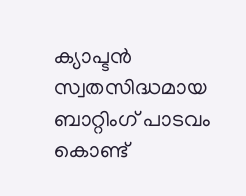ക്യാപ്ടൻ സ്വതസിദ്ധമായ ബാറ്റിംഗ് പാടവം കൊണ്ട്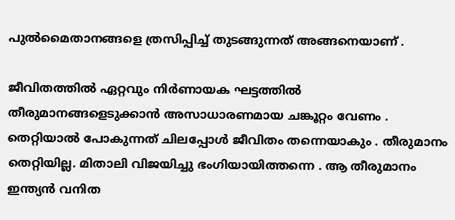പുൽമൈതാനങ്ങളെ ത്രസിപ്പിച്ച് തുടങ്ങുന്നത് അങ്ങനെയാണ് .

ജീവിതത്തിൽ ഏറ്റവും നിർണായക ഘട്ടത്തിൽ തീരുമാനങ്ങളെടുക്കാൻ അസാധാരണമായ ചങ്കൂറ്റം വേണം . തെറ്റിയാൽ പോകുന്നത് ചിലപ്പോൾ ജീവിതം തന്നെയാകും . തീരുമാനം തെറ്റിയില്ല. മിതാലി വിജയിച്ചു ഭംഗിയായിത്തന്നെ . ആ തീരുമാനം ഇന്ത്യൻ വനിത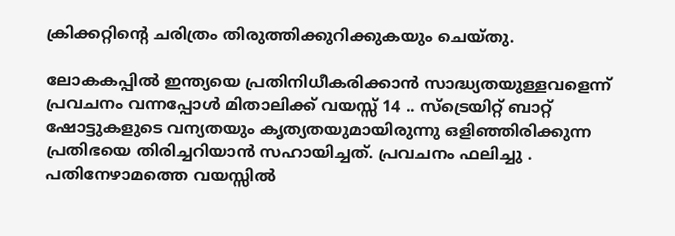ക്രിക്കറ്റിന്റെ ചരിത്രം തിരുത്തിക്കുറിക്കുകയും ചെയ്തു.

ലോകകപ്പിൽ ഇന്ത്യയെ പ്രതിനിധീകരിക്കാൻ സാദ്ധ്യതയുള്ളവളെന്ന് പ്രവചനം വന്നപ്പോൾ മിതാലിക്ക് വയസ്സ് 14 .. സ്ട്രെയിറ്റ് ബാറ്റ് ഷോട്ടുകളുടെ വന്യതയും കൃത്യതയുമായിരുന്നു ഒളിഞ്ഞിരിക്കുന്ന പ്രതിഭയെ തിരിച്ചറിയാൻ സഹായിച്ചത്. പ്രവചനം ഫലിച്ചു . പതിനേഴാമത്തെ വയസ്സിൽ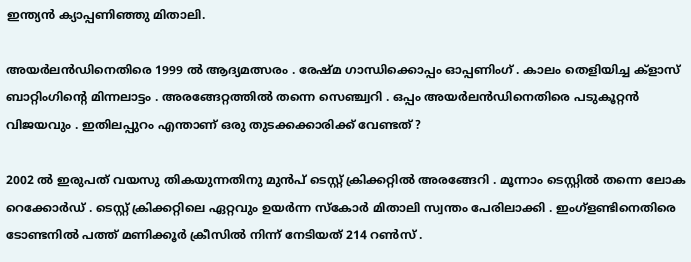ഇന്ത്യൻ ക്യാപ്പണിഞ്ഞു മിതാലി.

അയർലൻഡിനെതിരെ 1999 ൽ ആദ്യമത്സരം . രേഷ്മ ഗാന്ധിക്കൊപ്പം ഓപ്പണിംഗ് . കാലം തെളിയിച്ച ക്ളാസ് ബാറ്റിംഗിന്റെ മിന്നലാട്ടം . അരങ്ങേറ്റത്തിൽ തന്നെ സെഞ്ച്വറി . ഒപ്പം അയർലൻഡിനെതിരെ പടുകൂറ്റൻ വിജയവും . ഇതിലപ്പുറം എന്താണ് ഒരു തുടക്കക്കാരിക്ക് വേണ്ടത് ?

2002 ൽ ഇരുപത് വയസു തികയുന്നതിനു മുൻപ് ടെസ്റ്റ് ക്രിക്കറ്റിൽ അരങ്ങേറി . മൂന്നാം ടെസ്റ്റിൽ തന്നെ ലോക റെക്കോർഡ് . ടെസ്റ്റ് ക്രിക്കറ്റിലെ ഏറ്റവും ഉയർന്ന സ്കോർ മിതാലി സ്വന്തം പേരിലാക്കി . ഇംഗ്ളണ്ടിനെതിരെ ടോണ്ടനിൽ പത്ത് മണിക്കൂർ ക്രീസിൽ നിന്ന് നേടിയത് 214 റൺസ് .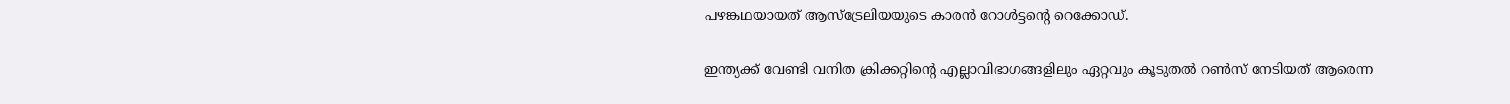പഴങ്കഥയായത് ആസ്ട്രേലിയയുടെ കാരൻ റോൾട്ടന്റെ റെക്കോഡ്.

ഇന്ത്യക്ക് വേണ്ടി വനിത ക്രിക്കറ്റിന്റെ എല്ലാവിഭാഗങ്ങളിലും ഏറ്റവും കൂടുതൽ റൺസ് നേടിയത് ആരെന്ന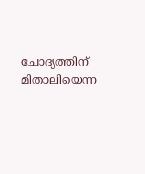ചോദ്യത്തിന് മിതാലിയെന്ന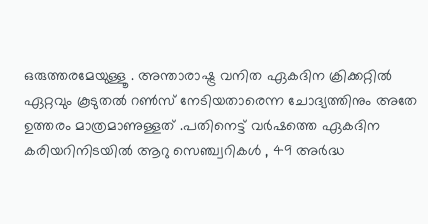ഒരുത്തരമേയുള്ളൂ . അന്താരാഷ്ട്ര വനിത ഏകദിന ക്രിക്കറ്റിൽ ഏറ്റവും കൂടുതൽ റൺസ് നേടിയതാരെന്ന ചോദ്യത്തിനും അതേ ഉത്തരം മാത്രമാണുള്ളത് .പതിനെട്ട് വർഷത്തെ ഏകദിന കരിയറിനിടയിൽ ആറു സെഞ്ച്വറികൾ , 49 അർദ്ധ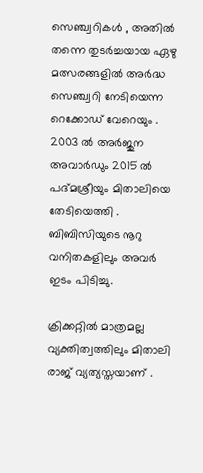സെഞ്ച്വറികൾ , അതിൽ തന്നെ തുടർച്ചയായ ഏഴു മത്സരങ്ങളിൽ അർദ്ധ സെഞ്ച്വറി നേടിയെന്ന റെക്കോഡ് വേറെയും . 2003 ൽ അർജുന അവാർഡും 2015 ൽ പദ്മശ്രീയും മിതാലിയെ തേടിയെത്തി . ബിബിസിയുടെ നൂറു വനിതകളിലും അവർ ഇടം പിടിച്ചു.

ക്രിക്കറ്റിൽ മാത്രമല്ല വ്യക്തിത്വത്തിലും മിതാലി രാജ് വ്യത്യസ്തയാണ് .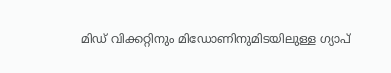മിഡ് വിക്കറ്റിനും മിഡോണിനുമിടയിലുള്ള ഗ്യാപ്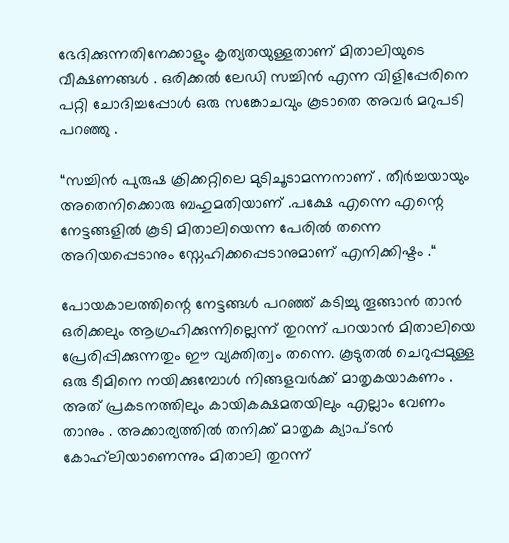ഭേദിക്കുന്നതിനേക്കാളും കൃത്യതയുള്ളതാണ് മിതാലിയുടെ വീക്ഷണങ്ങൾ . ഒരിക്കൽ ലേഡി സച്ചിൻ എന്ന വിളിപ്പേരിനെ പറ്റി ചോദിച്ചപ്പോൾ ഒരു സങ്കോചവും കൂടാതെ അവർ മറുപടി പറഞ്ഞു .

“സച്ചിൻ പുരുഷ ക്രിക്കറ്റിലെ മുടിചൂടാമന്നനാണ് . തീർച്ചയായും അതെനിക്കൊരു ബഹുമതിയാണ് .പക്ഷേ എന്നെ എന്റെ നേട്ടങ്ങളിൽ കൂടി മിതാലിയെന്ന പേരിൽ തന്നെ അറിയപ്പെടാനും സ്നേഹിക്കപ്പെടാനുമാണ് എനിക്കിഷ്ടം .“

പോയകാലത്തിന്റെ നേട്ടങ്ങൾ പറഞ്ഞ് കടിച്ചു തൂങ്ങാൻ താൻ ഒരിക്കലും ആഗ്രഹിക്കുന്നില്ലെന്ന് തുറന്ന് പറയാൻ മിതാലിയെ പ്രേരിപ്പിക്കുന്നതും ഈ വ്യക്തിത്വം തന്നെ. കൂടുതൽ ചെറുപ്പമുള്ള ഒരു ടീമിനെ നയിക്കുമ്പോൾ നിങ്ങളവർക്ക് മാതൃകയാകണം . അത് പ്രകടനത്തിലും കായികക്ഷമതയിലും എല്ലാം വേണം താനും . അക്കാര്യത്തിൽ തനിക്ക് മാതൃക ക്യാപ്ടൻ കോഹ്‌ലിയാണെന്നും മിതാലി തുറന്ന്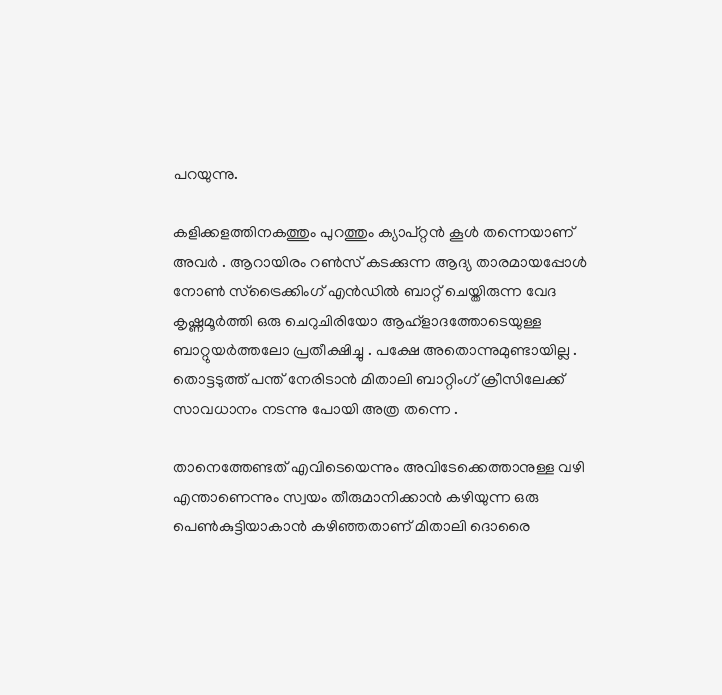പറയുന്നു.

കളിക്കളത്തിനകത്തും പുറത്തും ക്യാപ്റ്റൻ കൂൾ തന്നെയാണ് അവർ . ആറായിരം റൺസ് കടക്കുന്ന ആദ്യ താരമായപ്പോൾ നോൺ സ്ട്രൈക്കിംഗ് എൻഡിൽ ബാറ്റ് ചെയ്തിരുന്ന വേദ കൃഷ്ണമൂർത്തി ഒരു ചെറുചിരിയോ ആഹ്ളാദത്തോടെയുള്ള ബാറ്റുയർത്തലോ പ്രതീക്ഷിച്ചു . പക്ഷേ അതൊന്നുമുണ്ടായില്ല . തൊട്ടടുത്ത് പന്ത് നേരിടാൻ മിതാലി ബാറ്റിംഗ് ക്രീസിലേക്ക് സാവധാനം നടന്നു പോയി അത്ര തന്നെ .

താനെത്തേണ്ടത് എവിടെയെന്നും അവിടേക്കെത്താനുള്ള വഴി എന്താണെന്നും സ്വയം തീരുമാനിക്കാൻ കഴിയുന്ന ഒരു പെൺകുട്ടിയാകാൻ കഴിഞ്ഞതാണ് മിതാലി ദൊരൈ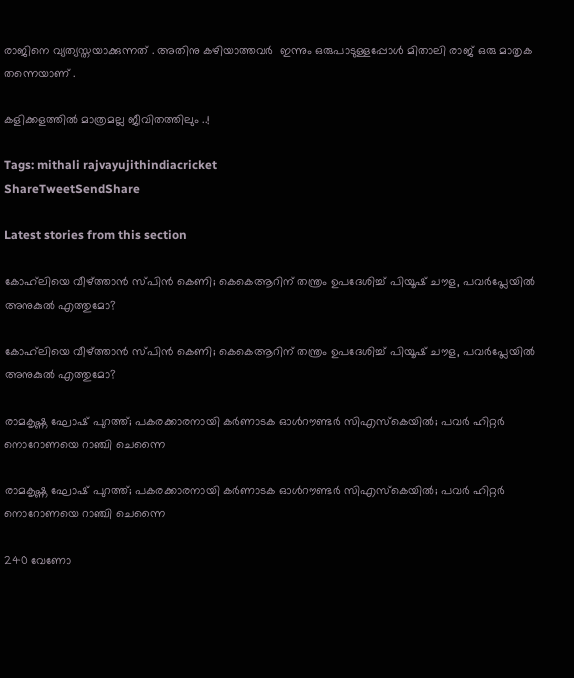രാജിനെ വ്യത്യസ്തയാക്കുന്നത് . അതിനു കഴിയാത്തവർ  ഇന്നും ഒരുപാടുള്ളപ്പോൾ മിതാലി രാജ് ഒരു മാതൃക തന്നെയാണ് .

കളിക്കളത്തിൽ മാത്രമല്ല ജീവിതത്തിലും ..!

Tags: mithali rajvayujithindiacricket
ShareTweetSendShare

Latest stories from this section

കോഹ്‌ലിയെ വീഴ്ത്താൻ സ്പിൻ കെണി; കെകെആറിന് തന്ത്രം ഉപദേശിച്ച് പിയൂഷ് ചൗള, പവർപ്ലേയിൽ അനുകുൽ എത്തുമോ?

കോഹ്‌ലിയെ വീഴ്ത്താൻ സ്പിൻ കെണി; കെകെആറിന് തന്ത്രം ഉപദേശിച്ച് പിയൂഷ് ചൗള, പവർപ്ലേയിൽ അനുകുൽ എത്തുമോ?

രാമകൃഷ്ണ ഘോഷ് പുറത്ത്; പകരക്കാരനായി കർണാടക ഓൾറൗണ്ടർ സിഎസ്കെയിൽ; പവർ ഹിറ്റർ നൊറോണയെ റാഞ്ചി ചെന്നൈ

രാമകൃഷ്ണ ഘോഷ് പുറത്ത്; പകരക്കാരനായി കർണാടക ഓൾറൗണ്ടർ സിഎസ്കെയിൽ; പവർ ഹിറ്റർ നൊറോണയെ റാഞ്ചി ചെന്നൈ

240 വേണോ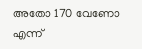അതോ 170 വേണോ എന്ന്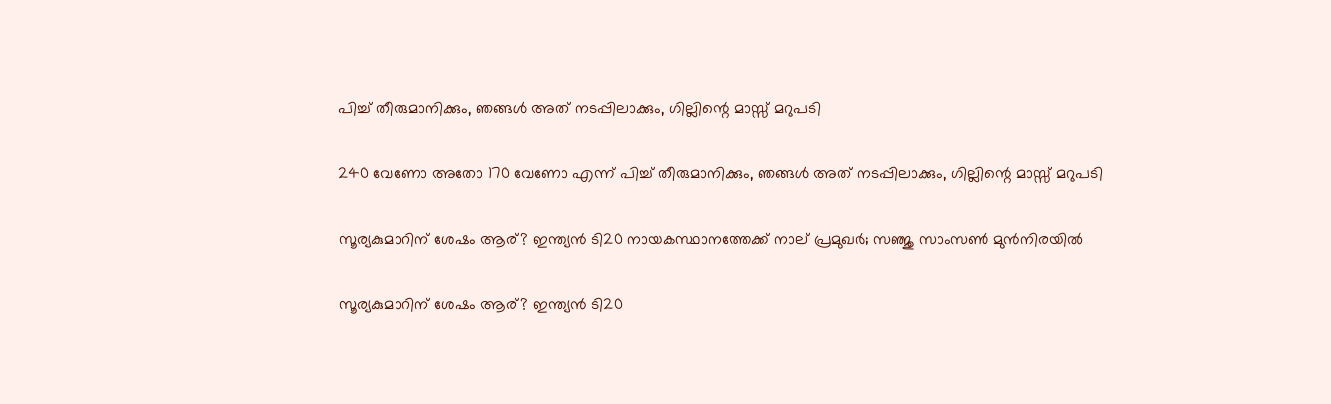പിച്ച് തീരുമാനിക്കും, ഞങ്ങൾ അത് നടപ്പിലാക്കും, ഗില്ലിന്റെ മാസ്സ് മറുപടി

240 വേണോ അതോ 170 വേണോ എന്ന് പിച്ച് തീരുമാനിക്കും, ഞങ്ങൾ അത് നടപ്പിലാക്കും, ഗില്ലിന്റെ മാസ്സ് മറുപടി

സൂര്യകുമാറിന് ശേഷം ആര്? ഇന്ത്യൻ ടി20 നായകസ്ഥാനത്തേക്ക് നാല് പ്രമുഖർ; സഞ്ജു സാംസൺ മുൻനിരയിൽ

സൂര്യകുമാറിന് ശേഷം ആര്? ഇന്ത്യൻ ടി20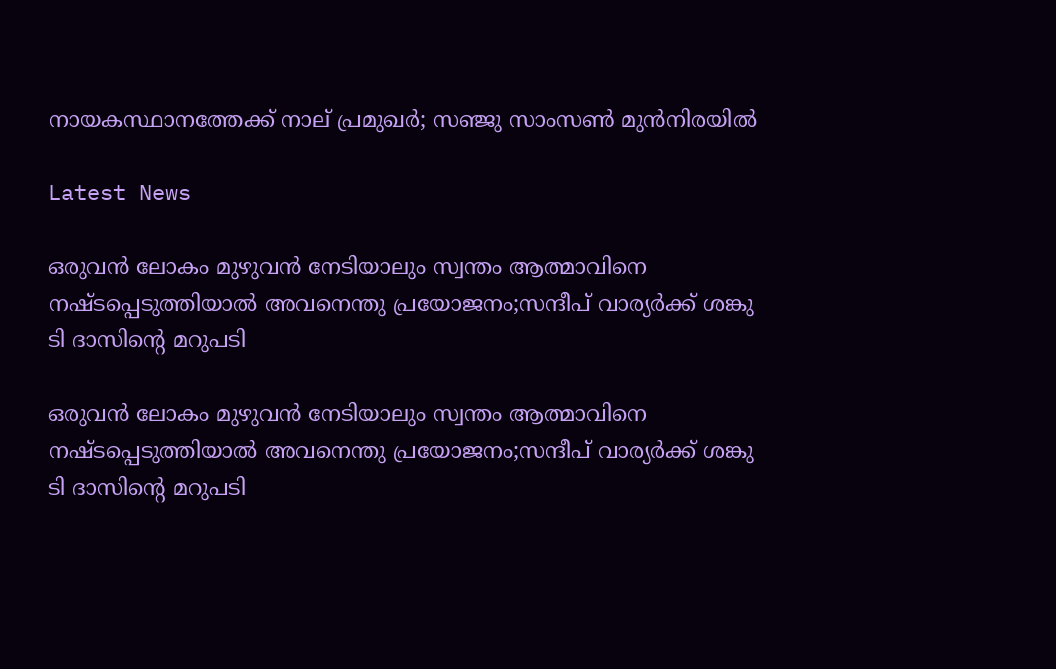നായകസ്ഥാനത്തേക്ക് നാല് പ്രമുഖർ; സഞ്ജു സാംസൺ മുൻനിരയിൽ

Latest News

ഒരുവൻ ലോകം മുഴുവൻ നേടിയാലും സ്വന്തം ആത്മാവിനെ നഷ്ടപ്പെടുത്തിയാൽ അവനെന്തു പ്രയോജനം;സന്ദീപ് വാര്യർക്ക് ശങ്കു ടി ദാസിന്റെ മറുപടി

ഒരുവൻ ലോകം മുഴുവൻ നേടിയാലും സ്വന്തം ആത്മാവിനെ നഷ്ടപ്പെടുത്തിയാൽ അവനെന്തു പ്രയോജനം;സന്ദീപ് വാര്യർക്ക് ശങ്കു ടി ദാസിന്റെ മറുപടി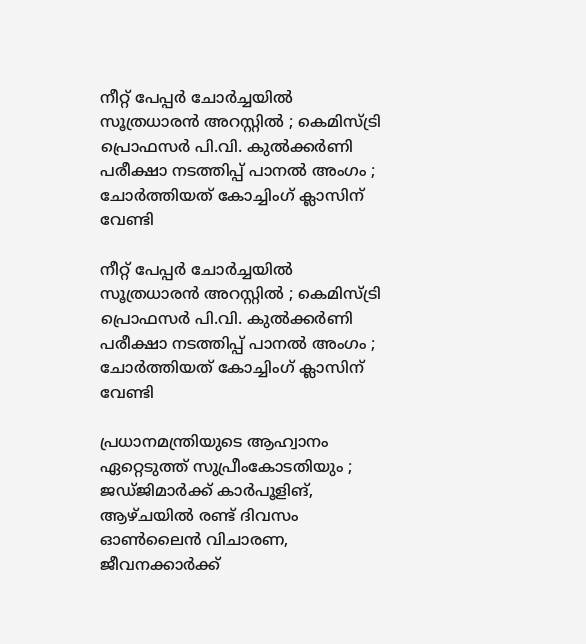നീറ്റ് പേപ്പർ ചോർച്ചയിൽ സൂത്രധാരൻ അറസ്റ്റിൽ ; കെമിസ്ട്രി പ്രൊഫസർ പി.വി. കുൽക്കർണി പരീക്ഷാ നടത്തിപ്പ് പാനൽ അംഗം ; ചോർത്തിയത് കോച്ചിംഗ് ക്ലാസിന് വേണ്ടി

നീറ്റ് പേപ്പർ ചോർച്ചയിൽ സൂത്രധാരൻ അറസ്റ്റിൽ ; കെമിസ്ട്രി പ്രൊഫസർ പി.വി. കുൽക്കർണി പരീക്ഷാ നടത്തിപ്പ് പാനൽ അംഗം ; ചോർത്തിയത് കോച്ചിംഗ് ക്ലാസിന് വേണ്ടി

പ്രധാനമന്ത്രിയുടെ ആഹ്വാനം ഏറ്റെടുത്ത് സുപ്രീംകോടതിയും ; ജഡ്ജിമാർക്ക് കാർപൂളിങ്, ആഴ്ചയിൽ രണ്ട് ദിവസം ഓൺലൈൻ വിചാരണ, ജീവനക്കാർക്ക്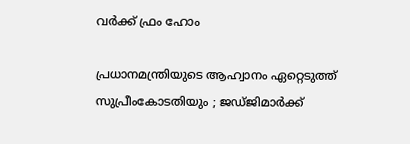വർക്ക് ഫ്രം ഹോം

പ്രധാനമന്ത്രിയുടെ ആഹ്വാനം ഏറ്റെടുത്ത് സുപ്രീംകോടതിയും ; ജഡ്ജിമാർക്ക്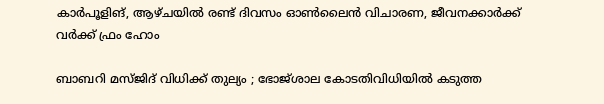കാർപൂളിങ്, ആഴ്ചയിൽ രണ്ട് ദിവസം ഓൺലൈൻ വിചാരണ, ജീവനക്കാർക്ക് വർക്ക് ഫ്രം ഹോം

ബാബറി മസ്ജിദ് വിധിക്ക് തുല്യം ; ഭോജ്ശാല കോടതിവിധിയിൽ കടുത്ത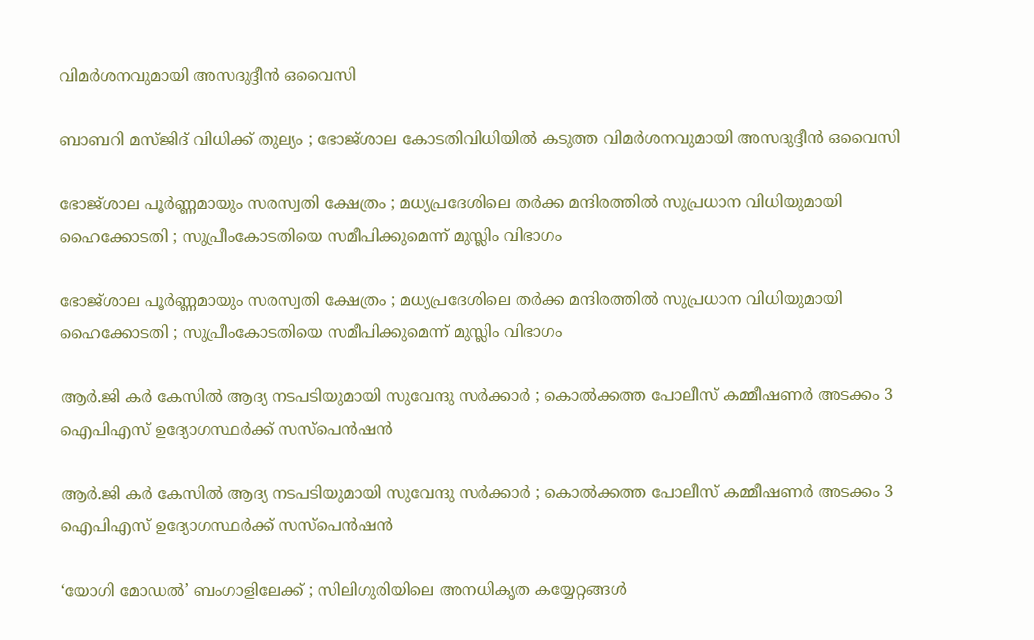വിമർശനവുമായി അസദുദ്ദീൻ ഒവൈസി

ബാബറി മസ്ജിദ് വിധിക്ക് തുല്യം ; ഭോജ്ശാല കോടതിവിധിയിൽ കടുത്ത വിമർശനവുമായി അസദുദ്ദീൻ ഒവൈസി

ഭോജ്ശാല പൂർണ്ണമായും സരസ്വതി ക്ഷേത്രം ; മധ്യപ്രദേശിലെ തർക്ക മന്ദിരത്തിൽ സുപ്രധാന വിധിയുമായി ഹൈക്കോടതി ; സുപ്രീംകോടതിയെ സമീപിക്കുമെന്ന് മുസ്ലിം വിഭാഗം

ഭോജ്ശാല പൂർണ്ണമായും സരസ്വതി ക്ഷേത്രം ; മധ്യപ്രദേശിലെ തർക്ക മന്ദിരത്തിൽ സുപ്രധാന വിധിയുമായി ഹൈക്കോടതി ; സുപ്രീംകോടതിയെ സമീപിക്കുമെന്ന് മുസ്ലിം വിഭാഗം

ആർ.ജി കർ കേസിൽ ആദ്യ നടപടിയുമായി സുവേന്ദു സർക്കാർ ; കൊൽക്കത്ത പോലീസ് കമ്മീഷണർ അടക്കം 3 ഐപിഎസ് ഉദ്യോഗസ്ഥർക്ക് സസ്പെൻഷൻ

ആർ.ജി കർ കേസിൽ ആദ്യ നടപടിയുമായി സുവേന്ദു സർക്കാർ ; കൊൽക്കത്ത പോലീസ് കമ്മീഷണർ അടക്കം 3 ഐപിഎസ് ഉദ്യോഗസ്ഥർക്ക് സസ്പെൻഷൻ

‘യോഗി മോഡൽ’ ബംഗാളിലേക്ക് ; സിലിഗുരിയിലെ അനധികൃത കയ്യേറ്റങ്ങൾ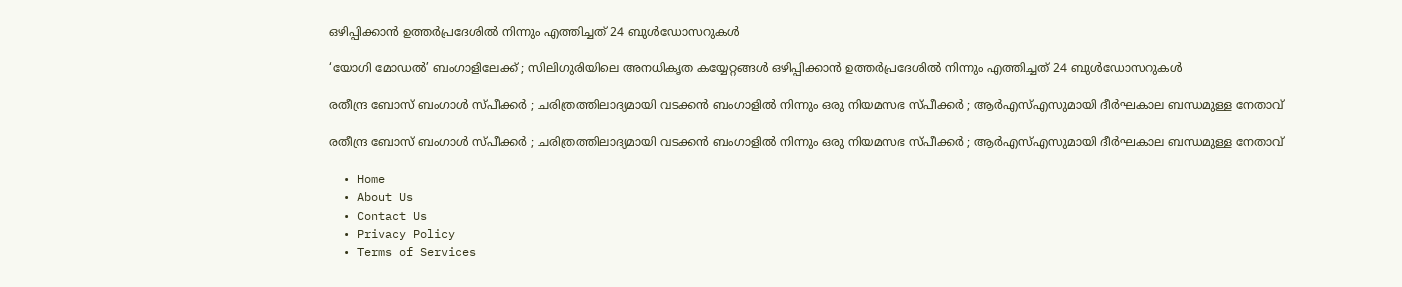ഒഴിപ്പിക്കാൻ ഉത്തർപ്രദേശിൽ നിന്നും എത്തിച്ചത് 24 ബുൾഡോസറുകൾ

‘യോഗി മോഡൽ’ ബംഗാളിലേക്ക് ; സിലിഗുരിയിലെ അനധികൃത കയ്യേറ്റങ്ങൾ ഒഴിപ്പിക്കാൻ ഉത്തർപ്രദേശിൽ നിന്നും എത്തിച്ചത് 24 ബുൾഡോസറുകൾ

രതീന്ദ്ര ബോസ് ബംഗാൾ സ്പീക്കർ ; ചരിത്രത്തിലാദ്യമായി വടക്കൻ ബംഗാളിൽ നിന്നും ഒരു നിയമസഭ സ്പീക്കർ ; ആർഎസ്എസുമായി ദീർഘകാല ബന്ധമുള്ള നേതാവ്

രതീന്ദ്ര ബോസ് ബംഗാൾ സ്പീക്കർ ; ചരിത്രത്തിലാദ്യമായി വടക്കൻ ബംഗാളിൽ നിന്നും ഒരു നിയമസഭ സ്പീക്കർ ; ആർഎസ്എസുമായി ദീർഘകാല ബന്ധമുള്ള നേതാവ്

  • Home
  • About Us
  • Contact Us
  • Privacy Policy
  • Terms of Services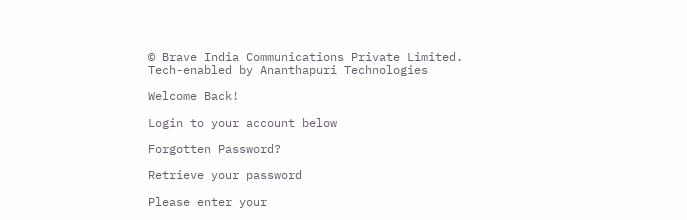© Brave India Communications Private Limited.
Tech-enabled by Ananthapuri Technologies

Welcome Back!

Login to your account below

Forgotten Password?

Retrieve your password

Please enter your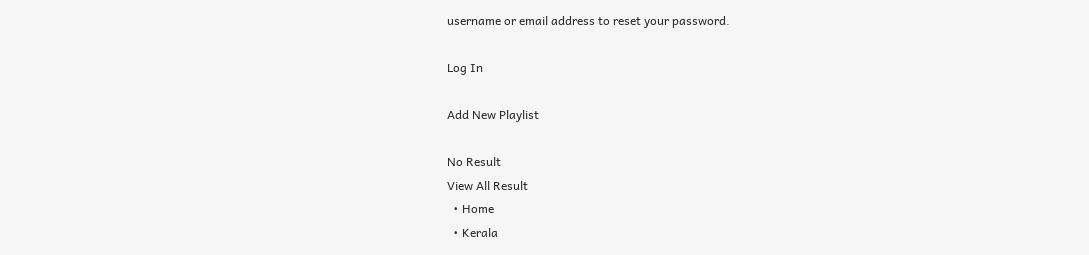username or email address to reset your password.

Log In

Add New Playlist

No Result
View All Result
  • Home
  • Kerala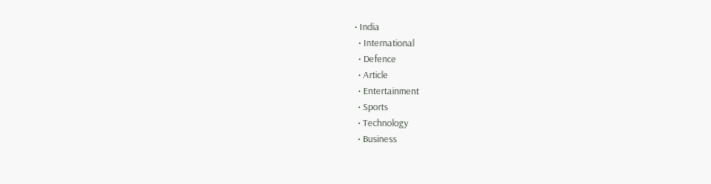• India
  • International
  • Defence
  • Article
  • Entertainment
  • Sports
  • Technology
  • Business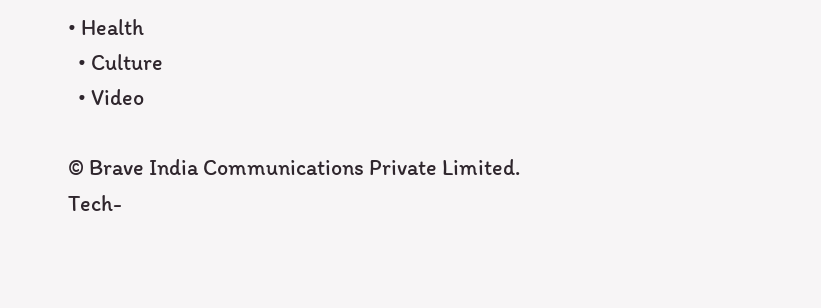• Health
  • Culture
  • Video

© Brave India Communications Private Limited.
Tech-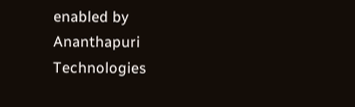enabled by Ananthapuri Technologies